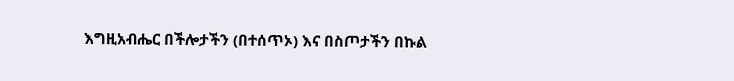እግዚአብሔር በችሎታችን (በተሰጥኦ) እና በስጦታችን በኩል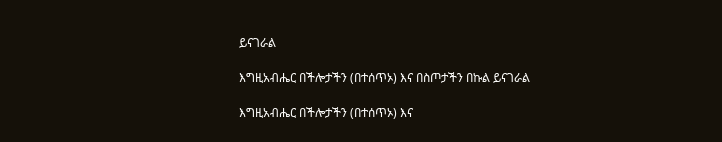ይናገራል

እግዚአብሔር በችሎታችን (በተሰጥኦ) እና በስጦታችን በኩል ይናገራል

እግዚአብሔር በችሎታችን (በተሰጥኦ) እና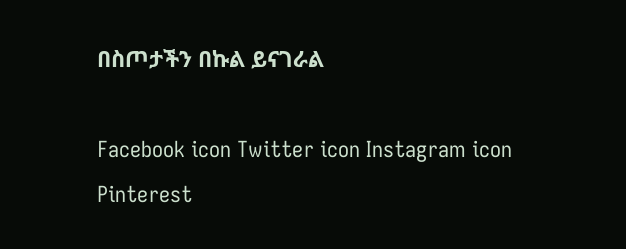በስጦታችን በኩል ይናገራል

Facebook icon Twitter icon Instagram icon Pinterest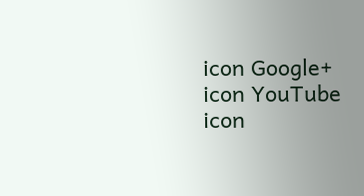icon Google+ icon YouTube icon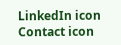LinkedIn icon Contact icon